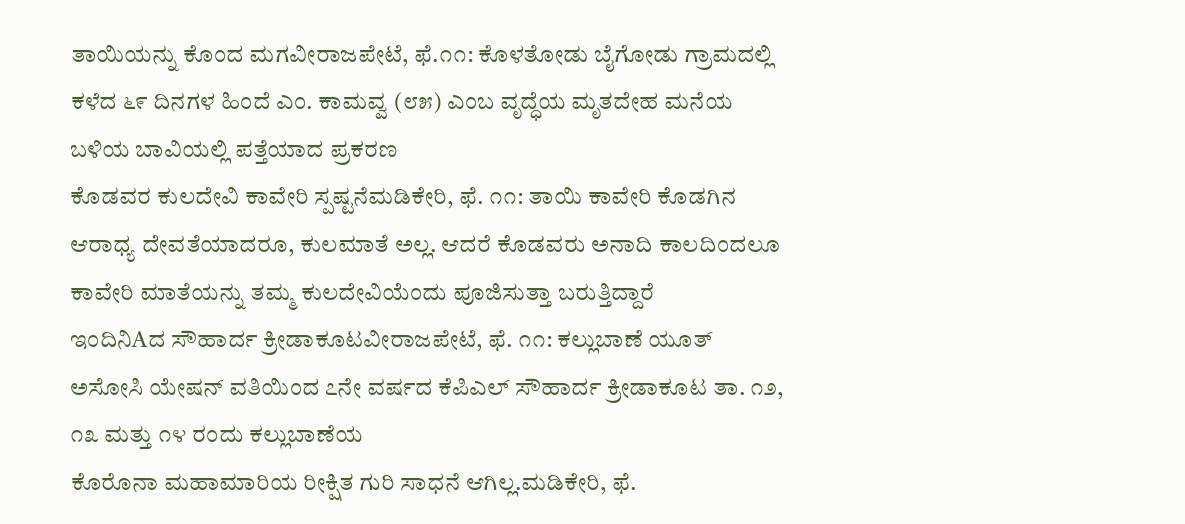ತಾಯಿಯನ್ನು ಕೊಂದ ಮಗವೀರಾಜಪೇಟೆ, ಫೆ.೧೧: ಕೊಳತೋಡು ಬೈಗೋಡು ಗ್ರಾಮದಲ್ಲಿ ಕಳೆದ ೬೯ ದಿನಗಳ ಹಿಂದೆ ಎಂ. ಕಾಮವ್ವ (೮೫) ಎಂಬ ವೃದ್ಧೆಯ ಮೃತದೇಹ ಮನೆಯ ಬಳಿಯ ಬಾವಿಯಲ್ಲಿ ಪತ್ತೆಯಾದ ಪ್ರಕರಣ
ಕೊಡವರ ಕುಲದೇವಿ ಕಾವೇರಿ ಸ್ಪಷ್ಟನೆಮಡಿಕೇರಿ, ಫೆ. ೧೧: ತಾಯಿ ಕಾವೇರಿ ಕೊಡಗಿನ ಆರಾಧ್ಯ ದೇವತೆಯಾದರೂ, ಕುಲಮಾತೆ ಅಲ್ಲ. ಆದರೆ ಕೊಡವರು ಅನಾದಿ ಕಾಲದಿಂದಲೂ ಕಾವೇರಿ ಮಾತೆಯನ್ನು ತಮ್ಮ ಕುಲದೇವಿಯೆಂದು ಪೂಜಿಸುತ್ತಾ ಬರುತ್ತಿದ್ದಾರೆ
ಇಂದಿನಿAದ ಸೌಹಾರ್ದ ಕ್ರೀಡಾಕೂಟವೀರಾಜಪೇಟೆ, ಫೆ. ೧೧: ಕಲ್ಲುಬಾಣೆ ಯೂತ್ ಅಸೋಸಿ ಯೇಷನ್ ವತಿಯಿಂದ ೭ನೇ ವರ್ಷದ ಕೆಪಿಎಲ್ ಸೌಹಾರ್ದ ಕ್ರೀಡಾಕೂಟ ತಾ. ೧೨, ೧೩ ಮತ್ತು ೧೪ ರಂದು ಕಲ್ಲುಬಾಣೆಯ
ಕೊರೊನಾ ಮಹಾಮಾರಿಯ ರೀಕ್ಷಿತ ಗುರಿ ಸಾಧನೆ ಆಗಿಲ್ಲ.ಮಡಿಕೇರಿ, ಫೆ.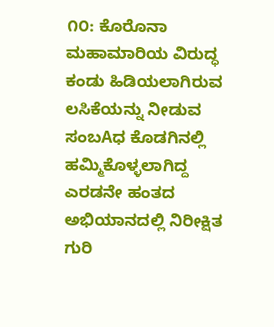೧೦: ಕೊರೊನಾ ಮಹಾಮಾರಿಯ ವಿರುದ್ಧ ಕಂಡು ಹಿಡಿಯಲಾಗಿರುವ ಲಸಿಕೆಯನ್ನು ನೀಡುವ ಸಂಬAಧ ಕೊಡಗಿನಲ್ಲಿ ಹಮ್ಮಿಕೊಳ್ಳಲಾಗಿದ್ದ ಎರಡನೇ ಹಂತದ ಅಭಿಯಾನದಲ್ಲಿ ನಿರೀಕ್ಷಿತ ಗುರಿ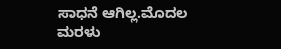ಸಾಧನೆ ಆಗಿಲ್ಲ.ಮೊದಲ
ಮರಳು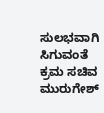ಸುಲಭವಾಗಿ ಸಿಗುವಂತೆ ಕ್ರಮ ಸಚಿವ ಮುರುಗೇಶ್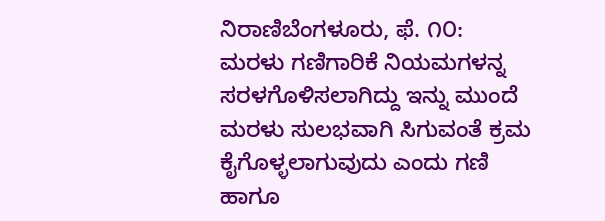ನಿರಾಣಿಬೆಂಗಳೂರು, ಫೆ. ೧೦: ಮರಳು ಗಣಿಗಾರಿಕೆ ನಿಯಮಗಳನ್ನ ಸರಳಗೊಳಿಸಲಾಗಿದ್ದು ಇನ್ನು ಮುಂದೆ ಮರಳು ಸುಲಭವಾಗಿ ಸಿಗುವಂತೆ ಕ್ರಮ ಕೈಗೊಳ್ಳಲಾಗುವುದು ಎಂದು ಗಣಿ ಹಾಗೂ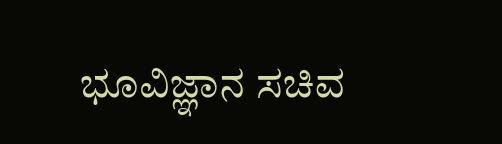ಭೂವಿಜ್ಞಾನ ಸಚಿವ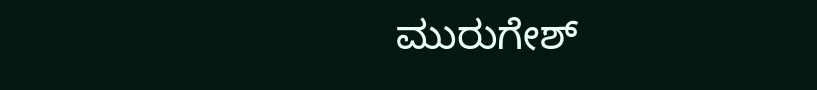ಮುರುಗೇಶ್